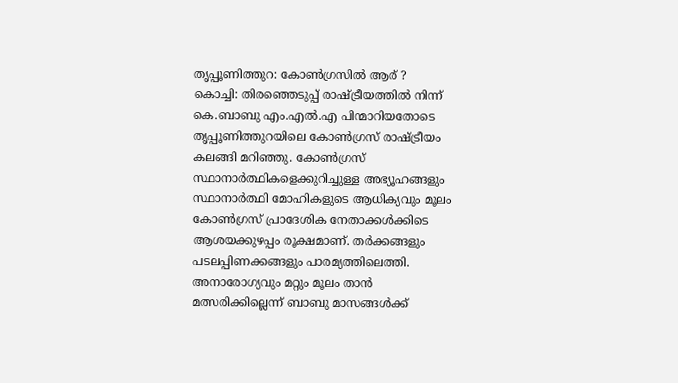തൃപ്പൂണിത്തുറ: കോൺഗ്രസിൽ ആര് ?
കൊച്ചി: തിരഞ്ഞെടുപ്പ് രാഷ്ട്രീയത്തിൽ നിന്ന് കെ.ബാബു എം.എൽ.എ പിന്മാറിയതോടെ തൃപ്പൂണിത്തുറയിലെ കോൺഗ്രസ് രാഷ്ട്രീയം കലങ്ങി മറിഞ്ഞു. കോൺഗ്രസ് സ്ഥാനാർത്ഥികളെക്കുറിച്ചുള്ള അഭ്യൂഹങ്ങളും സ്ഥാനാർത്ഥി മോഹികളുടെ ആധിക്യവും മൂലം കോൺഗ്രസ് പ്രാദേശിക നേതാക്കൾക്കിടെ ആശയക്കുഴപ്പം രൂക്ഷമാണ്. തർക്കങ്ങളും പടലപ്പിണക്കങ്ങളും പാരമ്യത്തിലെത്തി.
അനാരോഗ്യവും മറ്റും മൂലം താൻ മത്സരിക്കില്ലെന്ന് ബാബു മാസങ്ങൾക്ക്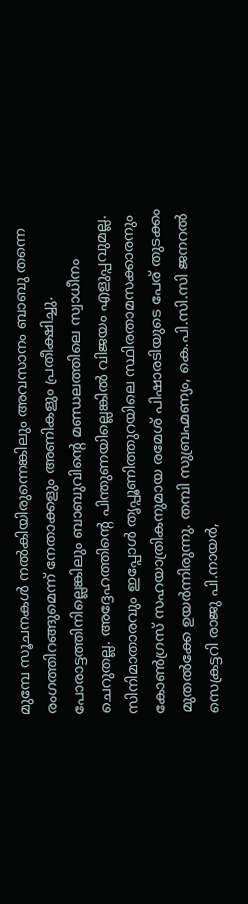മുമ്പേ സൂചനകൾ നൽകിയിരുന്നെങ്കിലും അവസാനം ബാബു തന്നെ രംഗത്തിറങ്ങുമെന്ന് നേതാക്കളും അണികളും പ്രതീക്ഷിച്ചു. പോരാട്ടത്തിനില്ലെങ്കിലും ബാബുവിന്റെ മണ്ഡലത്തിലെ സ്വാധീനം ചെറുതല്ല. അദ്ദേഹത്തിന്റെ പിന്തുണയില്ലെങ്കിൽ വിജയം എളുപ്പവുമല്ല.
സിനിമാതാരവും ഇപ്പോൾ തൃപ്പൂണിത്തുറയിലെ സ്ഥിരതാമസക്കാരനും കോൺഗ്രസ് സഹയാത്രികനുമായ രമേശ് പിഷാരടിയുടെ പേര് തുടക്കം മുതൽക്കേ ഉയർന്നിരുന്നു. തമ്പി സുബ്രഹ്മണ്യം, കെ.പി.സി.സി ജനറൽ സെക്രട്ടറി രാജു പി.നായർ,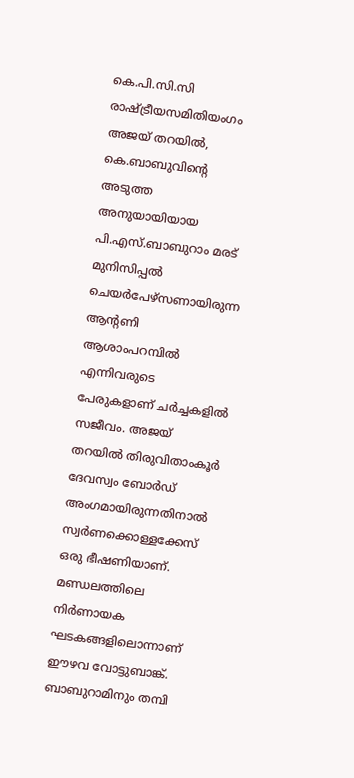കെ.പി.സി.സി രാഷ്ട്രീയസമിതിയംഗം അജയ് തറയിൽ, കെ.ബാബുവിന്റെ അടുത്ത അനുയായിയായ പി.എസ്.ബാബുറാം മരട് മുനിസിപ്പൽ ചെയർപേഴ്സണായിരുന്ന ആന്റണി ആശാംപറമ്പിൽ എന്നിവരുടെ പേരുകളാണ് ചർച്ചകളിൽ സജീവം. അജയ് തറയിൽ തിരുവിതാംകൂർ ദേവസ്വം ബോർഡ് അംഗമായിരുന്നതിനാൽ സ്വർണക്കൊള്ളക്കേസ് ഒരു ഭീഷണിയാണ്. മണ്ഡലത്തിലെ നിർണായക ഘടകങ്ങളിലൊന്നാണ് ഈഴവ വോട്ടുബാങ്ക്. ബാബുറാമിനും തമ്പി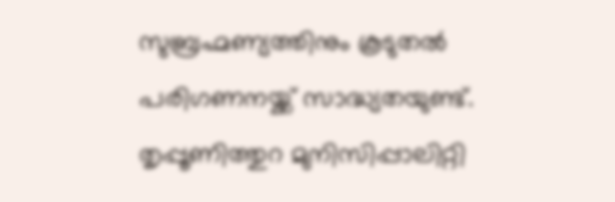സുബ്രഹ്മണ്യത്തിനും കൂടുതൽ പരിഗണനയ്ക്ക് സാദ്ധ്യതയുണ്ട്.
തൃപ്പൂണിത്തുറ മുനിസിപ്പാലിറ്റി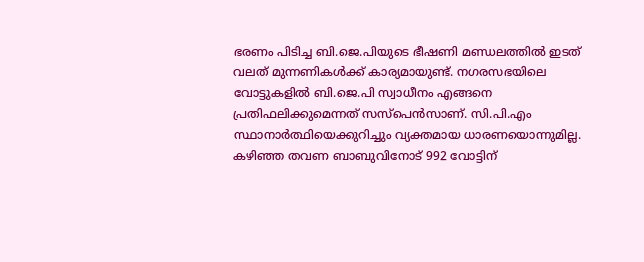ഭരണം പിടിച്ച ബി.ജെ.പിയുടെ ഭീഷണി മണ്ഡലത്തിൽ ഇടത് വലത് മുന്നണികൾക്ക് കാര്യമായുണ്ട്. നഗരസഭയിലെ വോട്ടുകളിൽ ബി.ജെ.പി സ്വാധീനം എങ്ങനെ പ്രതിഫലിക്കുമെന്നത് സസ്പെൻസാണ്. സി.പി.എം സ്ഥാനാർത്ഥിയെക്കുറിച്ചും വ്യക്തമായ ധാരണയൊന്നുമില്ല. കഴിഞ്ഞ തവണ ബാബുവിനോട് 992 വോട്ടിന്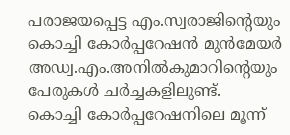പരാജയപ്പെട്ട എം.സ്വരാജിന്റെയും കൊച്ചി കോർപ്പറേഷൻ മുൻമേയർ അഡ്വ.എം.അനിൽകുമാറിന്റെയും പേരുകൾ ചർച്ചകളിലുണ്ട്.
കൊച്ചി കോർപ്പറേഷനിലെ മൂന്ന്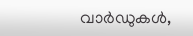വാർഡുകൾ,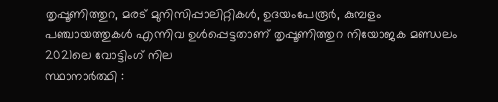തൃപ്പൂണിത്തുറ, മരട് മുനിസിപ്പാലിറ്റികൾ, ഉദയംപേരൂർ, കുമ്പളം പഞ്ചായത്തുകൾ എന്നിവ ഉൾപ്പെട്ടതാണ് തൃപ്പൂണിത്തുറ നിയോജക മണ്ഡലം
2021ലെ വോട്ടിംഗ് നില
സ്ഥാനാർത്ഥി :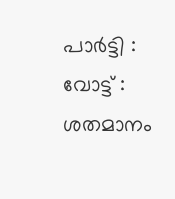പാർട്ടി : വോട്ട് : ശതമാനം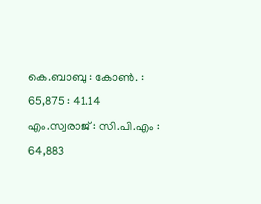കെ.ബാബു : കോൺ. : 65,875 : 41.14
എം.സ്വരാജ് : സി.പി.എം : 64,883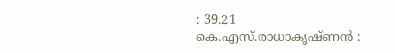: 39.21
കെ.എസ്.രാധാകൃഷ്ണൻ :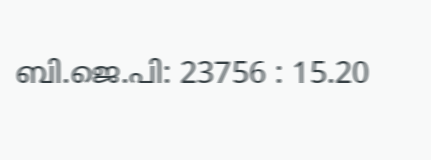ബി.ജെ.പി: 23756 : 15.20